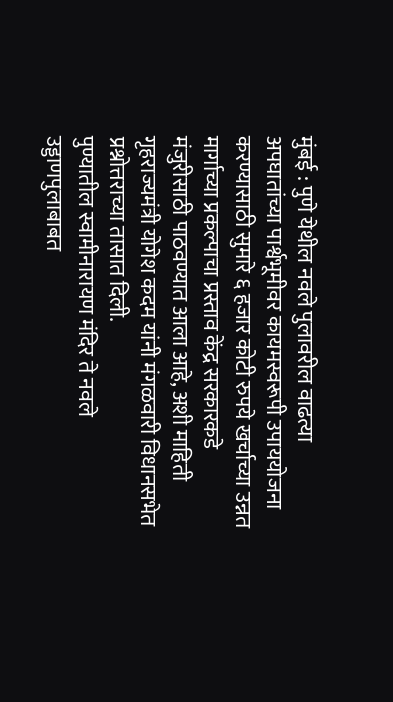मुंबई : पुणे येथील नवले पुलावरील वाढत्या अपघातांच्या पार्श्वभूमीवर कायमस्वरूपी उपाययोजना करण्यासाठी सुमारे ६ हजार कोटी रुपये खर्चाच्या उन्नत मार्गाच्या प्रकल्पाचा प्रस्ताव केंद्र सरकारकडे मंजुरीसाठी पाठवण्यात आला आहे, अशी माहिती गृहराज्यमंत्री योगेश कदम यांनी मंगळवारी विधानसभेत प्रश्नोत्तराच्या तासात दिली.
पुण्यातील स्वामीनारायण मंदिर ते नवले उड्डाणपुलाबाबत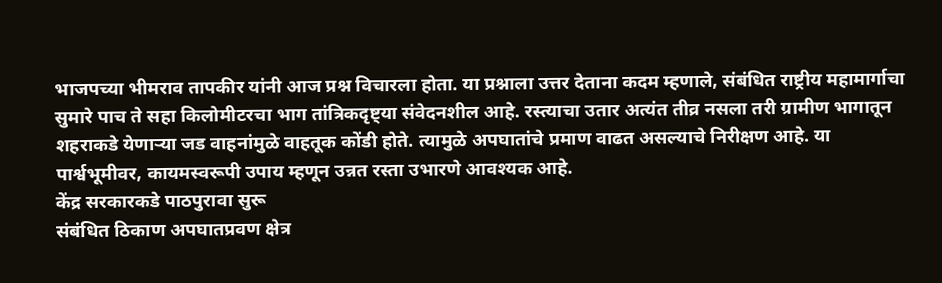भाजपच्या भीमराव तापकीर यांनी आज प्रश्न विचारला होता. या प्रश्नाला उत्तर देताना कदम म्हणाले, संबंधित राष्ट्रीय महामार्गाचा सुमारे पाच ते सहा किलोमीटरचा भाग तांत्रिकदृष्ट्या संवेदनशील आहे. रस्त्याचा उतार अत्यंत तीव्र नसला तरी ग्रामीण भागातून शहराकडे येणाऱ्या जड वाहनांमुळे वाहतूक कोंडी होते. त्यामुळे अपघातांचे प्रमाण वाढत असल्याचे निरीक्षण आहे. या पार्श्वभूमीवर, कायमस्वरूपी उपाय म्हणून उन्नत रस्ता उभारणे आवश्यक आहे.
केंद्र सरकारकडे पाठपुरावा सुरू
संबंधित ठिकाण अपघातप्रवण क्षेत्र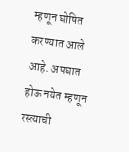म्हणून घोषित करण्यात आले आहे. अपघात होऊ नयेत म्हणून रस्त्याची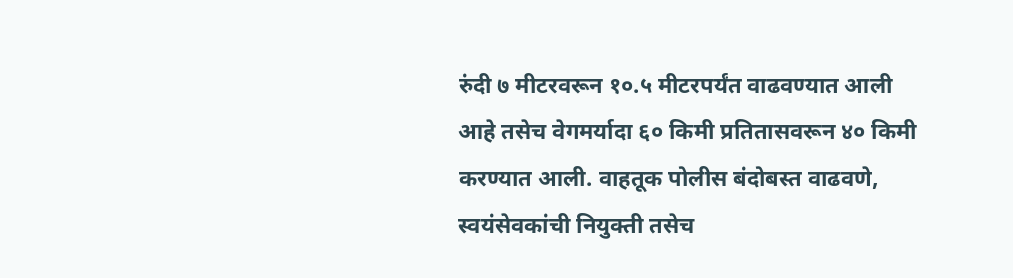रुंदी ७ मीटरवरून १०.५ मीटरपर्यंत वाढवण्यात आली आहे तसेच वेगमर्यादा ६० किमी प्रतितासवरून ४० किमी करण्यात आली. वाहतूक पोलीस बंदोबस्त वाढवणे, स्वयंसेवकांची नियुक्ती तसेच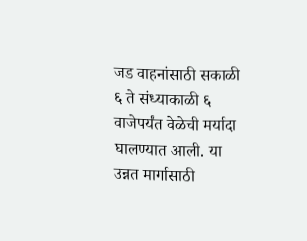जड वाहनांसाठी सकाळी ६ ते संध्याकाळी ६ वाजेपर्यंत वेळेची मर्यादा घालण्यात आली. या उन्नत मार्गासाठी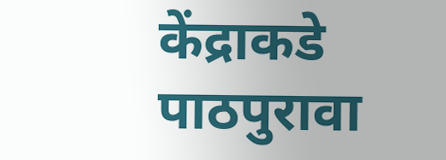केंद्राकडे पाठपुरावा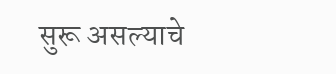सुरू असल्याचे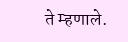ते म्हणाले.